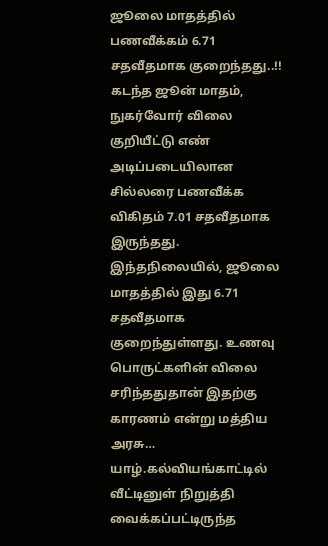ஜூலை மாதத்தில் பணவீக்கம் 6.71 சதவீதமாக குறைந்தது..!!
கடந்த ஜூன் மாதம், நுகர்வோர் விலை குறியீட்டு எண் அடிப்படையிலான சில்லரை பணவீக்க விகிதம் 7.01 சதவீதமாக இருந்தது. இந்தநிலையில், ஜூலை மாதத்தில் இது 6.71 சதவீதமாக குறைந்துள்ளது. உணவு பொருட்களின் விலை சரிந்ததுதான் இதற்கு காரணம் என்று மத்திய அரசு…
யாழ்.கல்வியங்காட்டில் வீட்டினுள் நிறுத்தி வைக்கப்பட்டிருந்த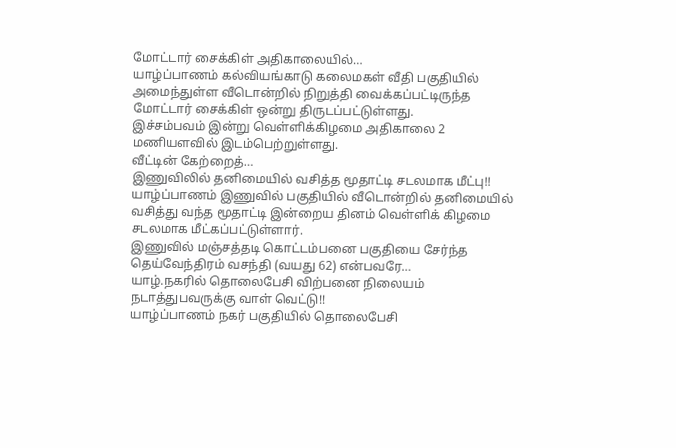மோட்டார் சைக்கிள் அதிகாலையில்…
யாழ்ப்பாணம் கல்வியங்காடு கலைமகள் வீதி பகுதியில் அமைந்துள்ள வீடொன்றில் நிறுத்தி வைக்கப்பட்டிருந்த மோட்டார் சைக்கிள் ஒன்று திருடப்பட்டுள்ளது.
இச்சம்பவம் இன்று வெள்ளிக்கிழமை அதிகாலை 2 மணியளவில் இடம்பெற்றுள்ளது.
வீட்டின் கேற்றைத்…
இணுவிலில் தனிமையில் வசித்த மூதாட்டி சடலமாக மீட்பு!!
யாழ்ப்பாணம் இணுவில் பகுதியில் வீடொன்றில் தனிமையில் வசித்து வந்த மூதாட்டி இன்றைய தினம் வெள்ளிக் கிழமை சடலமாக மீட்கப்பட்டுள்ளார்.
இணுவில் மஞ்சத்தடி கொட்டம்பனை பகுதியை சேர்ந்த தெய்வேந்திரம் வசந்தி (வயது 62) என்பவரே…
யாழ்.நகரில் தொலைபேசி விற்பனை நிலையம் நடாத்துபவருக்கு வாள் வெட்டு!!
யாழ்ப்பாணம் நகர் பகுதியில் தொலைபேசி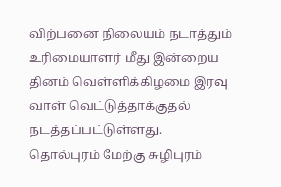விற்பனை நிலையம் நடாத்தும் உரிமையாளர் மீது இன்றைய தினம் வெள்ளிக்கிழமை இரவு வாள் வெட்டுத்தாக்குதல் நடத்தப்பட்டுள்ளது.
தொல்புரம் மேற்கு சுழிபுரம்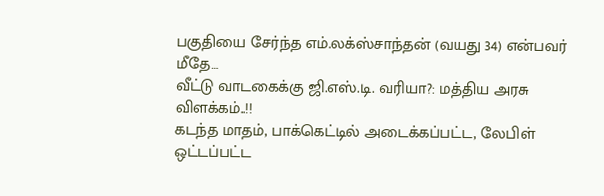பகுதியை சேர்ந்த எம்.லக்ஸ்சாந்தன் (வயது 34) என்பவர் மீதே…
வீட்டு வாடகைக்கு ஜி.எஸ்.டி. வரியா?: மத்திய அரசு விளக்கம்..!!
கடந்த மாதம், பாக்கெட்டில் அடைக்கப்பட்ட, லேபிள் ஒட்டப்பட்ட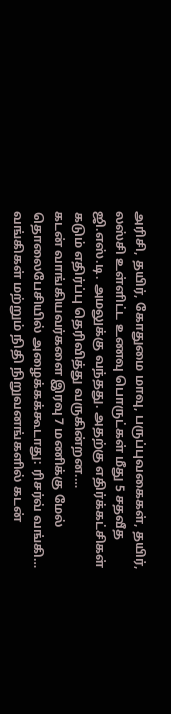அரிசி, தயிர், கோதுமை மாவு, பருப்புவகைகள், தயிர், லஸ்சி உள்ளிட்ட உணவு பொருட்கள் மீது 5 சதவீத ஜி.எஸ்.டி. அமலுக்கு வந்தது. அதற்கு எதிர்க்கட்சிகள் கடும் எதிர்ப்பு தெரிவித்து வருகின்றன.…
கடன் வாங்கியவர்களை இரவு 7 மணிக்கு மேல் தொலைபேசியில் அழைக்கக்கூடாது: ரிசர்வ் வங்கி…
வங்கிகள் மற்றும் நிதி நிறுவனங்களில் கடன்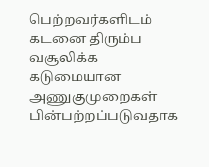பெற்றவர்களிடம் கடனை திரும்ப வசூலிக்க கடுமையான அணுகுமுறைகள் பின்பற்றப்படுவதாக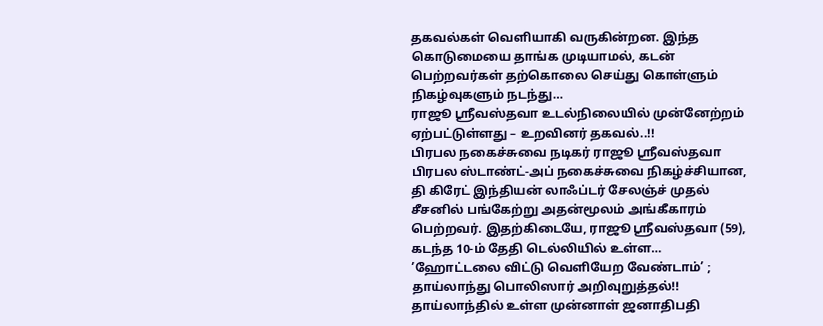தகவல்கள் வெளியாகி வருகின்றன. இந்த கொடுமையை தாங்க முடியாமல், கடன் பெற்றவர்கள் தற்கொலை செய்து கொள்ளும் நிகழ்வுகளும் நடந்து…
ராஜூ ஸ்ரீவஸ்தவா உடல்நிலையில் முன்னேற்றம் ஏற்பட்டுள்ளது – உறவினர் தகவல்..!!
பிரபல நகைச்சுவை நடிகர் ராஜூ ஸ்ரீவஸ்தவா பிரபல ஸ்டாண்ட்-அப் நகைச்சுவை நிகழ்ச்சியான, தி கிரேட் இந்தியன் லாஃப்டர் சேலஞ்ச் முதல் சீசனில் பங்கேற்று அதன்மூலம் அங்கீகாரம் பெற்றவர். இதற்கிடையே, ராஜூ ஸ்ரீவஸ்தவா (59), கடந்த 10-ம் தேதி டெல்லியில் உள்ள…
’ஹோட்டலை விட்டு வெளியேற வேண்டாம்’ ; தாய்லாந்து பொலிஸார் அறிவுறுத்தல்!!
தாய்லாந்தில் உள்ள முன்னாள் ஜனாதிபதி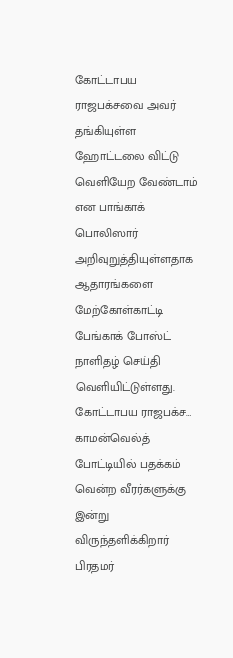கோட்டாபய ராஜபக்சவை அவர் தங்கியுள்ள ஹோட்டலை விட்டு வெளியேற வேண்டாம் என பாங்காக் பொலிஸார் அறிவுறுத்தியுள்ளதாக ஆதாரங்களை மேற்கோள்காட்டி பேங்காக் போஸ்ட் நாளிதழ் செய்தி வெளியிட்டுள்ளது.
கோட்டாபய ராஜபக்ச…
காமன்வெல்த் போட்டியில் பதக்கம் வென்ற வீரர்களுக்கு இன்று விருந்தளிக்கிறார் பிரதமர்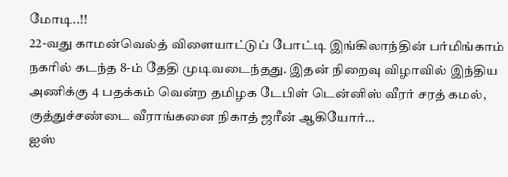மோடி..!!
22-வது காமன்வெல்த் விளையாட்டுப் போட்டி இங்கிலாந்தின் பர்மிங்காம் நகரில் கடந்த 8-ம் தேதி முடிவடைந்தது. இதன் நிறைவு விழாவில் இந்திய அணிக்கு 4 பதக்கம் வென்ற தமிழக டேபிள் டென்னிஸ் வீரர் சரத் கமல், குத்துச்சண்டை வீராங்கனை நிகாத் ஜரீன் ஆகியோர்…
ஐஸ்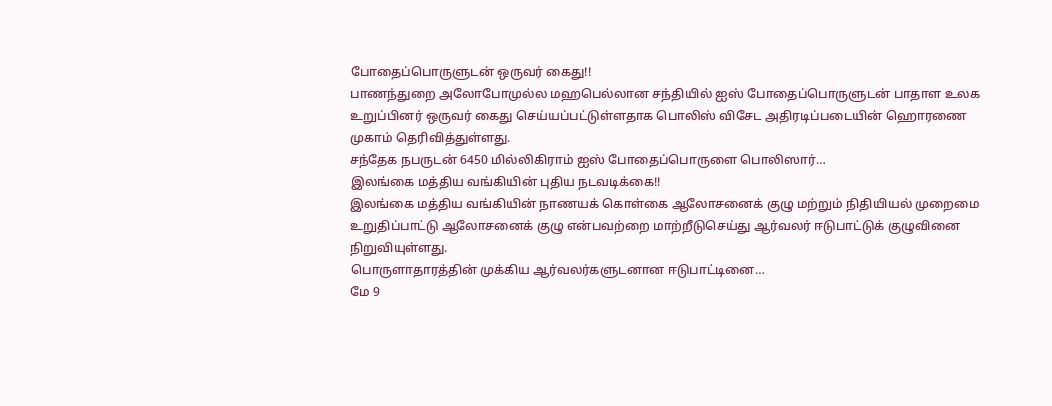போதைப்பொருளுடன் ஒருவர் கைது!!
பாணந்துறை அலோபோமுல்ல மஹபெல்லான சந்தியில் ஐஸ் போதைப்பொருளுடன் பாதாள உலக உறுப்பினர் ஒருவர் கைது செய்யப்பட்டுள்ளதாக பொலிஸ் விசேட அதிரடிப்படையின் ஹொரணை முகாம் தெரிவித்துள்ளது.
சந்தேக நபருடன் 6450 மில்லிகிராம் ஐஸ் போதைப்பொருளை பொலிஸார்…
இலங்கை மத்திய வங்கியின் புதிய நடவடிக்கை!!
இலங்கை மத்திய வங்கியின் நாணயக் கொள்கை ஆலோசனைக் குழு மற்றும் நிதியியல் முறைமை உறுதிப்பாட்டு ஆலோசனைக் குழு என்பவற்றை மாற்றீடுசெய்து ஆர்வலர் ஈடுபாட்டுக் குழுவினை நிறுவியுள்ளது.
பொருளாதாரத்தின் முக்கிய ஆர்வலர்களுடனான ஈடுபாட்டினை…
மே 9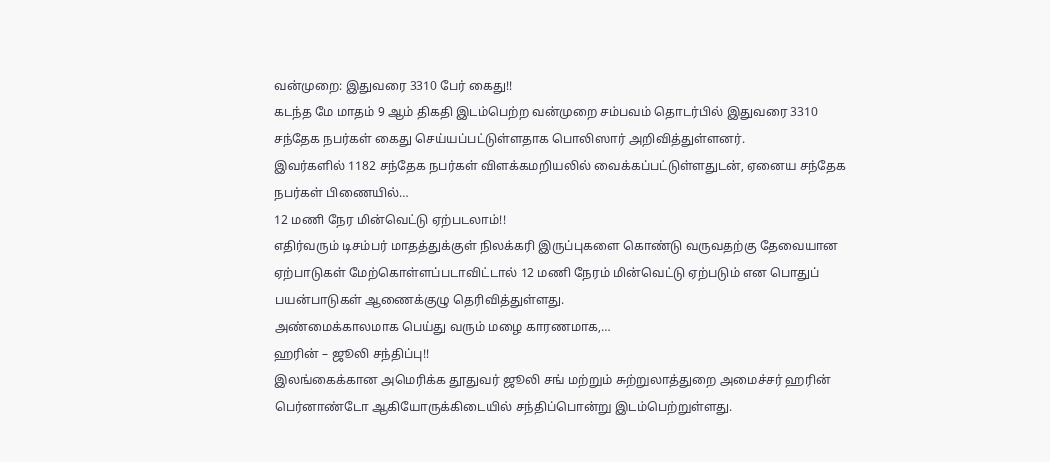வன்முறை: இதுவரை 3310 பேர் கைது!!
கடந்த மே மாதம் 9 ஆம் திகதி இடம்பெற்ற வன்முறை சம்பவம் தொடர்பில் இதுவரை 3310 சந்தேக நபர்கள் கைது செய்யப்பட்டுள்ளதாக பொலிஸார் அறிவித்துள்ளனர்.
இவர்களில் 1182 சந்தேக நபர்கள் விளக்கமறியலில் வைக்கப்பட்டுள்ளதுடன், ஏனைய சந்தேக நபர்கள் பிணையில்…
12 மணி நேர மின்வெட்டு ஏற்படலாம்!!
எதிர்வரும் டிசம்பர் மாதத்துக்குள் நிலக்கரி இருப்புகளை கொண்டு வருவதற்கு தேவையான ஏற்பாடுகள் மேற்கொள்ளப்படாவிட்டால் 12 மணி நேரம் மின்வெட்டு ஏற்படும் என பொதுப் பயன்பாடுகள் ஆணைக்குழு தெரிவித்துள்ளது.
அண்மைக்காலமாக பெய்து வரும் மழை காரணமாக,…
ஹரின் – ஜூலி சந்திப்பு!!
இலங்கைக்கான அமெரிக்க தூதுவர் ஜூலி சங் மற்றும் சுற்றுலாத்துறை அமைச்சர் ஹரின் பெர்னாண்டோ ஆகியோருக்கிடையில் சந்திப்பொன்று இடம்பெற்றுள்ளது.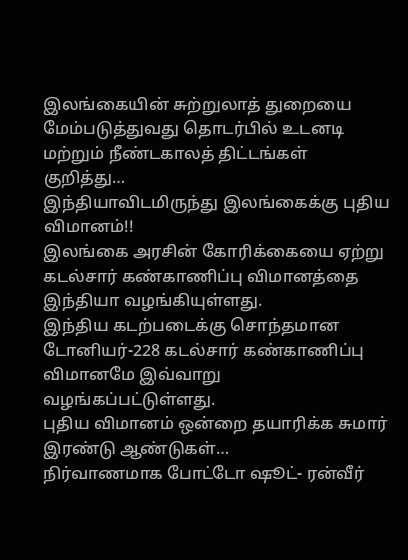இலங்கையின் சுற்றுலாத் துறையை மேம்படுத்துவது தொடர்பில் உடனடி மற்றும் நீண்டகாலத் திட்டங்கள் குறித்து…
இந்தியாவிடமிருந்து இலங்கைக்கு புதிய விமானம்!!
இலங்கை அரசின் கோரிக்கையை ஏற்று கடல்சார் கண்காணிப்பு விமானத்தை இந்தியா வழங்கியுள்ளது.
இந்திய கடற்படைக்கு சொந்தமான டோனியர்-228 கடல்சார் கண்காணிப்பு விமானமே இவ்வாறு வழங்கப்பட்டுள்ளது.
புதிய விமானம் ஒன்றை தயாரிக்க சுமார் இரண்டு ஆண்டுகள்…
நிர்வாணமாக போட்டோ ஷூட்- ரன்வீர்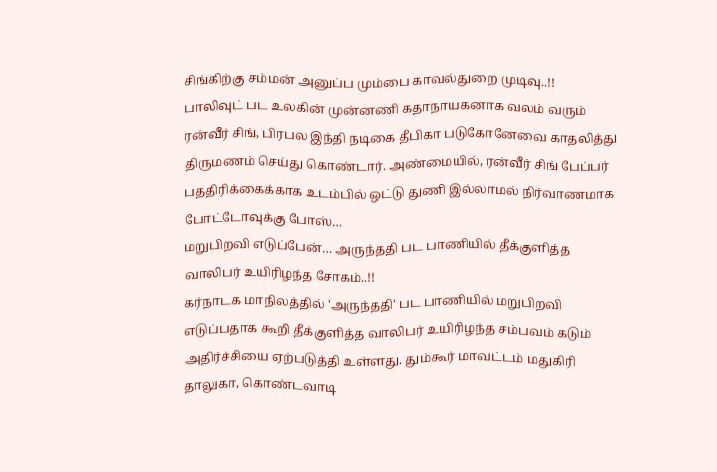சிங்கிற்கு சம்மன் அனுப்ப மும்பை காவல்துறை முடிவு..!!
பாலிவுட் பட உலகின் முன்னணி கதாநாயகனாக வலம் வரும் ரன்வீர் சிங், பிரபல இந்தி நடிகை தீபிகா படுகோனேவை காதலித்து திருமணம் செய்து கொண்டார். அண்மையில், ரன்வீர் சிங் பேப்பர் பததிரிக்கைக்காக உடம்பில் ஒட்டு துணி இல்லாமல் நிர்வாணமாக போட்டோவுக்கு போஸ்…
மறுபிறவி எடுப்பேன்… அருந்ததி பட பாணியில் தீக்குளித்த வாலிபர் உயிரிழந்த சோகம்..!!
கர்நாடக மாநிலத்தில் 'அருந்ததி' பட பாணியில் மறுபிறவி எடுப்பதாக கூறி தீக்குளித்த வாலிபர் உயிரிழந்த சம்பவம் கடும் அதிர்ச்சியை ஏற்படுத்தி உள்ளது. தும்கூர் மாவட்டம் மதுகிரி தாலுகா, கொண்டவாடி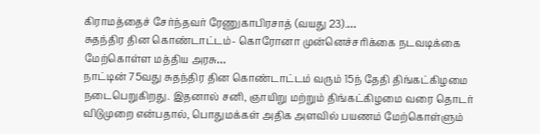கிராமத்தைச் சேர்ந்தவர் ரேணுகாபிரசாத் (வயது 23).…
சுதந்திர தின கொண்டாட்டம்- கொரோனா முன்னெச்சரிக்கை நடவடிக்கை மேற்கொள்ள மத்திய அரசு…
நாட்டின் 75வது சுதந்திர தின கொண்டாட்டம் வரும் 15ந் தேதி திங்கட்கிழமை நடைபெறுகிறது. இதனால் சனி, ஞாயிறு மற்றும் திங்கட்கிழமை வரை தொடர் விடுமுறை என்பதால், பொதுமக்கள் அதிக அளவில் பயணம் மேற்கொள்ளும்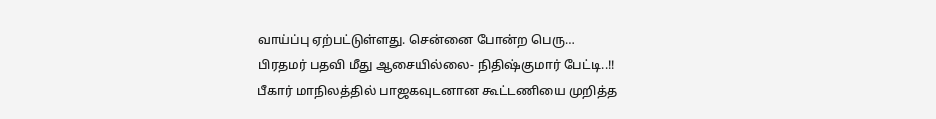வாய்ப்பு ஏற்பட்டுள்ளது. சென்னை போன்ற பெரு…
பிரதமர் பதவி மீது ஆசையில்லை- நிதிஷ்குமார் பேட்டி..!!
பீகார் மாநிலத்தில் பாஜகவுடனான கூட்டணியை முறித்த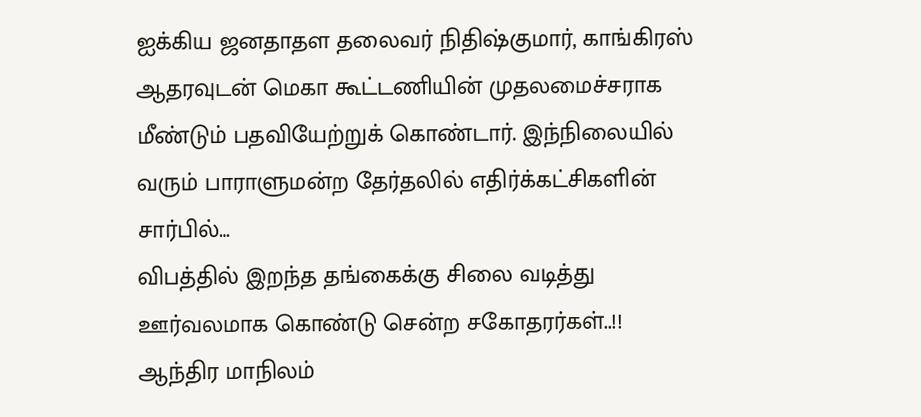ஐக்கிய ஜனதாதள தலைவர் நிதிஷ்குமார், காங்கிரஸ் ஆதரவுடன் மெகா கூட்டணியின் முதலமைச்சராக மீண்டும் பதவியேற்றுக் கொண்டார். இந்நிலையில் வரும் பாராளுமன்ற தேர்தலில் எதிர்க்கட்சிகளின் சார்பில்…
விபத்தில் இறந்த தங்கைக்கு சிலை வடித்து ஊர்வலமாக கொண்டு சென்ற சகோதரர்கள்..!!
ஆந்திர மாநிலம்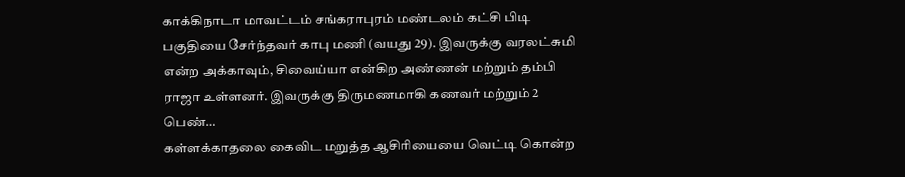காக்கிநாடா மாவட்டம் சங்கராபுரம் மண்டலம் கட்சி பிடி பகுதியை சேர்ந்தவர் காபு மணி (வயது 29). இவருக்கு வரலட்சுமி என்ற அக்காவும், சிவைய்யா என்கிற அண்ணன் மற்றும் தம்பி ராஜா உள்ளனர். இவருக்கு திருமணமாகி கணவர் மற்றும் 2 பெண்…
கள்ளக்காதலை கைவிட மறுத்த ஆசிரியையை வெட்டி கொன்ற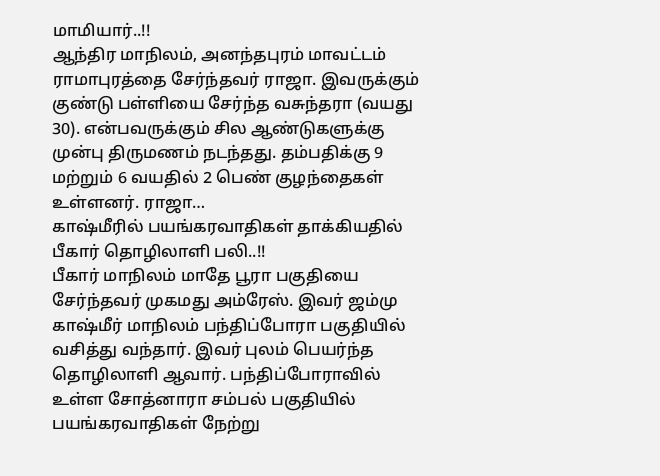மாமியார்..!!
ஆந்திர மாநிலம், அனந்தபுரம் மாவட்டம் ராமாபுரத்தை சேர்ந்தவர் ராஜா. இவருக்கும் குண்டு பள்ளியை சேர்ந்த வசுந்தரா (வயது 30). என்பவருக்கும் சில ஆண்டுகளுக்கு முன்பு திருமணம் நடந்தது. தம்பதிக்கு 9 மற்றும் 6 வயதில் 2 பெண் குழந்தைகள் உள்ளனர். ராஜா…
காஷ்மீரில் பயங்கரவாதிகள் தாக்கியதில் பீகார் தொழிலாளி பலி..!!
பீகார் மாநிலம் மாதே பூரா பகுதியை சேர்ந்தவர் முகமது அம்ரேஸ். இவர் ஜம்மு காஷ்மீர் மாநிலம் பந்திப்போரா பகுதியில் வசித்து வந்தார். இவர் புலம் பெயர்ந்த தொழிலாளி ஆவார். பந்திப்போராவில் உள்ள சோத்னாரா சம்பல் பகுதியில் பயங்கரவாதிகள் நேற்று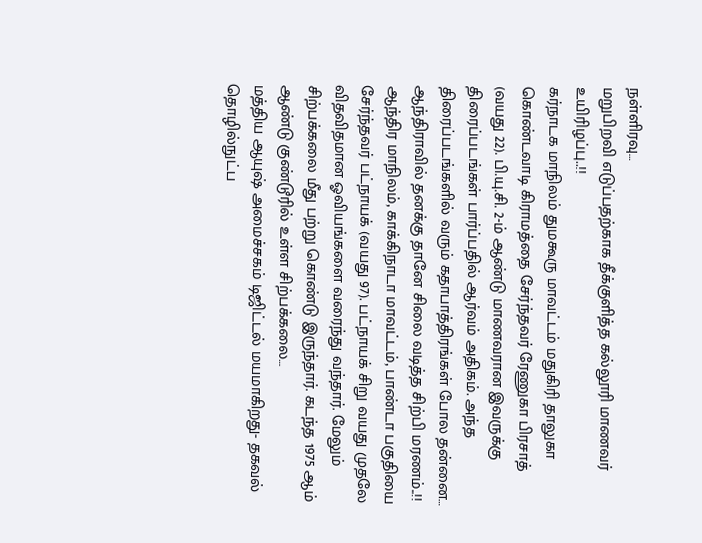நள்ளிரவு…
மறுபிறவி எடுப்பதற்காக தீக்குளித்த கல்லூரி மாணவர் உயிரிழப்பு..!!
கர்நாடக மாநிலம் துமகூரு மாவட்டம் மதுகிரி தாலுகா கொண்டவாடி கிராமத்தை சேர்ந்தவர் ரேணுகா பிரசாத் (வயது 22). பி.யு.சி. 2-ம் ஆண்டு மாணவரான இவருக்கு திரைப்படங்கள் பார்ப்பதில் ஆர்வம் அதிகம். அந்த திரைப்படங்களில் வரும் கதாபாத்திரங்கள் போல தன்னை…
ஆந்திராவில் தனக்கு தானே சிலை வடித்த சிற்பி மரணம்..!!
ஆந்திர மாநிலம், காக்கிநாடா மாவட்டம், பாண்டா பகுதியை சேர்ந்தவர் பட்நாயக் (வயது 97). பட்நாயக் சிறு வயது முதலே விதவிதமான ஓவியங்களை வரைந்து வந்தார். மேலும் சிற்பக்கலை மீது பற்று கொண்டு இருந்தார். கடந்த 1975 ஆம் ஆண்டு குண்டூரில் உள்ள சிற்பக்கலை…
மத்திய ஆயுஷ் அமைச்சகம் டிஜிட்டல் மயமாகிறது- தகவல் தொழில்நுட்ப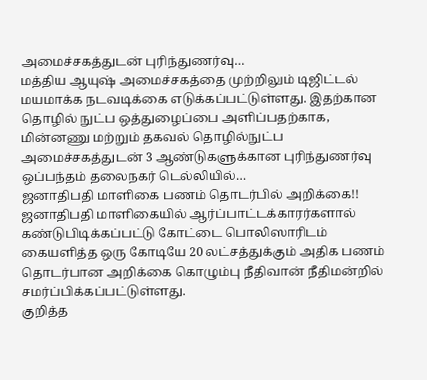அமைச்சகத்துடன் புரிந்துணர்வு…
மத்திய ஆயுஷ் அமைச்சகத்தை முற்றிலும் டிஜிட்டல் மயமாக்க நடவடிக்கை எடுக்கப்பட்டுள்ளது. இதற்கான தொழில் நுட்ப ஒத்துழைப்பை அளிப்பதற்காக, மின்னணு மற்றும் தகவல் தொழில்நுட்ப அமைச்சகத்துடன் 3 ஆண்டுகளுக்கான புரிந்துணர்வு ஒப்பந்தம் தலைநகர் டெல்லியில்…
ஜனாதிபதி மாளிகை பணம் தொடர்பில் அறிக்கை!!
ஜனாதிபதி மாளிகையில் ஆர்ப்பாட்டக்காரர்களால் கண்டுபிடிக்கப்பட்டு கோட்டை பொலிஸாரிடம் கையளித்த ஒரு கோடியே 20 லட்சத்துக்கும் அதிக பணம் தொடர்பான அறிக்கை கொழும்பு நீதிவான் நீதிமன்றில் சமர்ப்பிக்கப்பட்டுள்ளது.
குறித்த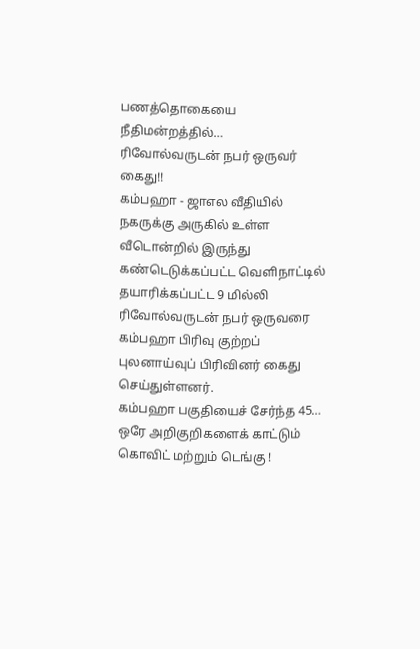பணத்தொகையை நீதிமன்றத்தில்…
ரிவோல்வருடன் நபர் ஒருவர் கைது!!
கம்பஹா - ஜாஎல வீதியில் நகருக்கு அருகில் உள்ள வீடொன்றில் இருந்து கண்டெடுக்கப்பட்ட வெளிநாட்டில் தயாரிக்கப்பட்ட 9 மில்லி ரிவோல்வருடன் நபர் ஒருவரை கம்பஹா பிரிவு குற்றப் புலனாய்வுப் பிரிவினர் கைது செய்துள்ளனர்.
கம்பஹா பகுதியைச் சேர்ந்த 45…
ஒரே அறிகுறிகளைக் காட்டும் கொவிட் மற்றும் டெங்கு !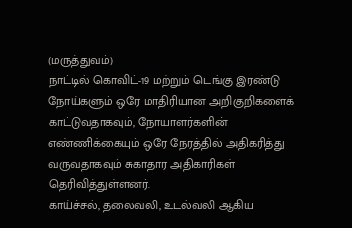(மருத்துவம்)
நாட்டில் கொவிட்-19 மற்றும் டெங்கு இரண்டு நோய்களும் ஒரே மாதிரியான அறிகுறிகளைக் காட்டுவதாகவும், நோயாளர்களின் எண்ணிக்கையும் ஒரே நேரத்தில் அதிகரித்து வருவதாகவும் சுகாதார அதிகாரிகள் தெரிவித்துள்ளனர்.
காய்ச்சல், தலைவலி, உடல்வலி ஆகிய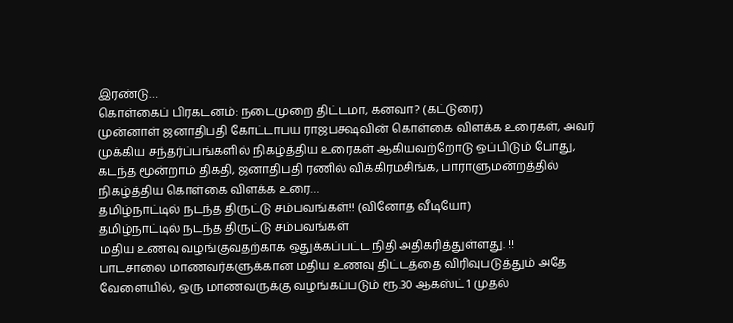இரண்டு…
கொள்கைப் பிரகடனம்: நடைமுறை திட்டமா, கனவா? (கட்டுரை)
முன்னாள் ஜனாதிபதி கோட்டாபய ராஜபக்ஷவின் கொள்கை விளக்க உரைகள், அவர் முக்கிய சந்தர்ப்பங்களில் நிகழ்த்திய உரைகள் ஆகியவற்றோடு ஒப்பிடும் போது, கடந்த மூன்றாம் திகதி, ஜனாதிபதி ரணில் விக்கிரமசிங்க, பாராளுமன்றத்தில் நிகழ்த்திய கொள்கை விளக்க உரை…
தமிழ்நாட்டில் நடந்த திருட்டு சம்பவங்கள்!! (வினோத வீடியோ)
தமிழ்நாட்டில் நடந்த திருட்டு சம்பவங்கள்
மதிய உணவு வழங்குவதற்காக ஒதுக்கப்பட்ட நிதி அதிகரித்துள்ளது. !!
பாடசாலை மாணவர்களுக்கான மதிய உணவு திட்டத்தை விரிவுபடுத்தும் அதே வேளையில், ஒரு மாணவருக்கு வழங்கப்படும் ரூ.30 ஆகஸ்ட் 1 முதல்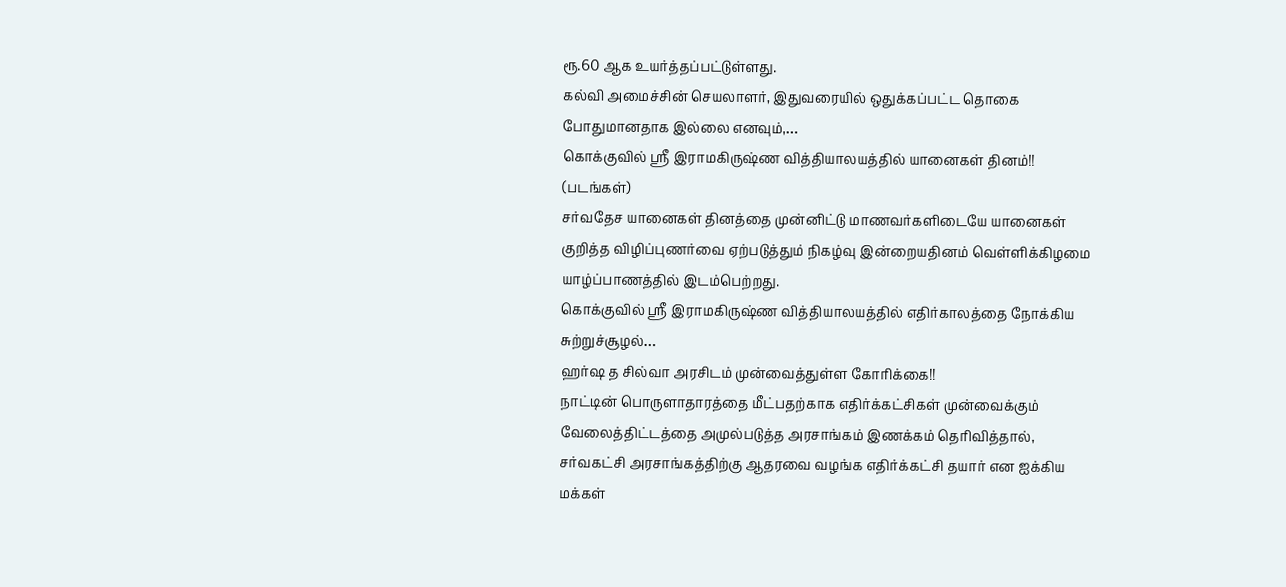ரூ.60 ஆக உயர்த்தப்பட்டுள்ளது.
கல்வி அமைச்சின் செயலாளர், இதுவரையில் ஒதுக்கப்பட்ட தொகை போதுமானதாக இல்லை எனவும்,…
கொக்குவில் ஸ்ரீ இராமகிருஷ்ண வித்தியாலயத்தில் யானைகள் தினம்!! (படங்கள்)
சர்வதேச யானைகள் தினத்தை முன்னிட்டு மாணவர்களிடையே யானைகள் குறித்த விழிப்புணர்வை ஏற்படுத்தும் நிகழ்வு இன்றையதினம் வெள்ளிக்கிழமை யாழ்ப்பாணத்தில் இடம்பெற்றது.
கொக்குவில் ஸ்ரீ இராமகிருஷ்ண வித்தியாலயத்தில் எதிர்காலத்தை நோக்கிய சுற்றுச்சூழல்…
ஹர்ஷ த சில்வா அரசிடம் முன்வைத்துள்ள கோரிக்கை!!
நாட்டின் பொருளாதாரத்தை மீட்பதற்காக எதிர்க்கட்சிகள் முன்வைக்கும் வேலைத்திட்டத்தை அமுல்படுத்த அரசாங்கம் இணக்கம் தெரிவித்தால், சர்வகட்சி அரசாங்கத்திற்கு ஆதரவை வழங்க எதிர்க்கட்சி தயார் என ஐக்கிய மக்கள்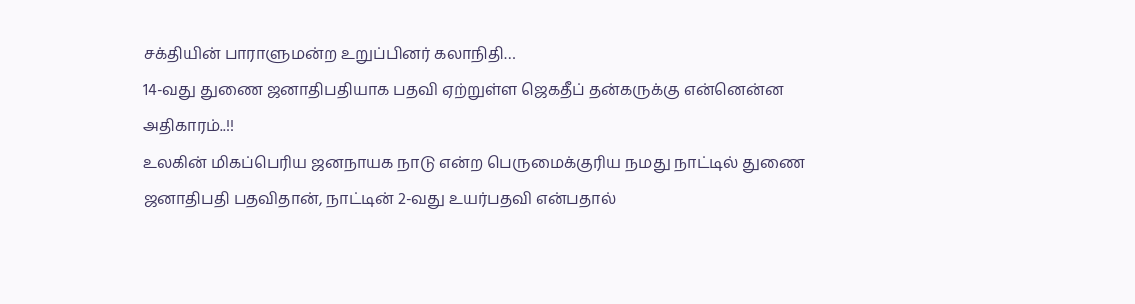சக்தியின் பாராளுமன்ற உறுப்பினர் கலாநிதி…
14-வது துணை ஜனாதிபதியாக பதவி ஏற்றுள்ள ஜெகதீப் தன்கருக்கு என்னென்ன அதிகாரம்..!!
உலகின் மிகப்பெரிய ஜனநாயக நாடு என்ற பெருமைக்குரிய நமது நாட்டில் துணை ஜனாதிபதி பதவிதான், நாட்டின் 2-வது உயர்பதவி என்பதால்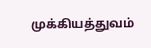முக்கியத்துவம்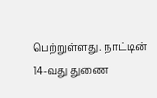பெற்றுள்ளது. நாட்டின் 14-வது துணை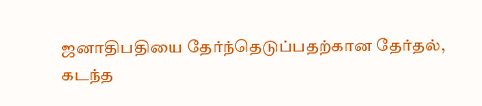ஜனாதிபதியை தேர்ந்தெடுப்பதற்கான தேர்தல், கடந்த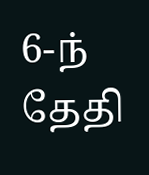6-ந் தேதி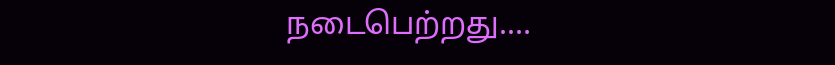நடைபெற்றது.…